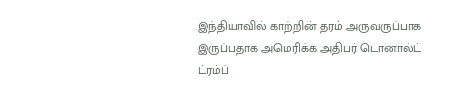இந்தியாவில் காற்றின் தரம் அருவருப்பாக இருப்பதாக அமெரிக்க அதிபர் டொனால்ட் ட்ரம்ப்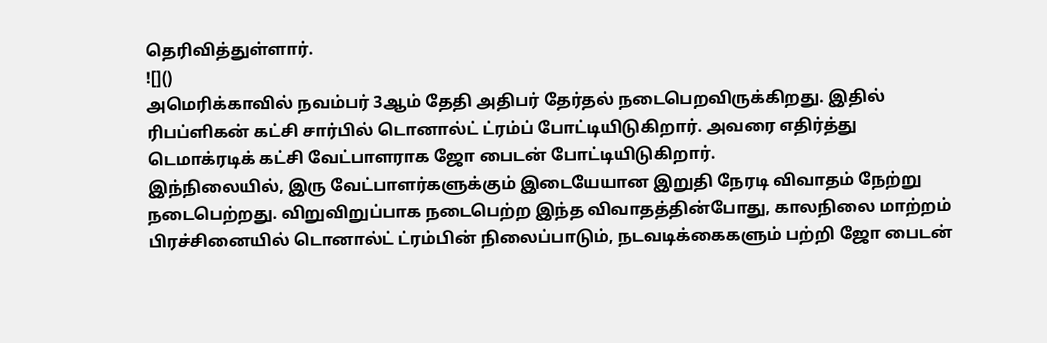தெரிவித்துள்ளார்.
![]()
அமெரிக்காவில் நவம்பர் 3ஆம் தேதி அதிபர் தேர்தல் நடைபெறவிருக்கிறது. இதில் ரிபப்ளிகன் கட்சி சார்பில் டொனால்ட் ட்ரம்ப் போட்டியிடுகிறார். அவரை எதிர்த்து டெமாக்ரடிக் கட்சி வேட்பாளராக ஜோ பைடன் போட்டியிடுகிறார்.
இந்நிலையில், இரு வேட்பாளர்களுக்கும் இடையேயான இறுதி நேரடி விவாதம் நேற்று நடைபெற்றது. விறுவிறுப்பாக நடைபெற்ற இந்த விவாதத்தின்போது, காலநிலை மாற்றம் பிரச்சினையில் டொனால்ட் ட்ரம்பின் நிலைப்பாடும், நடவடிக்கைகளும் பற்றி ஜோ பைடன்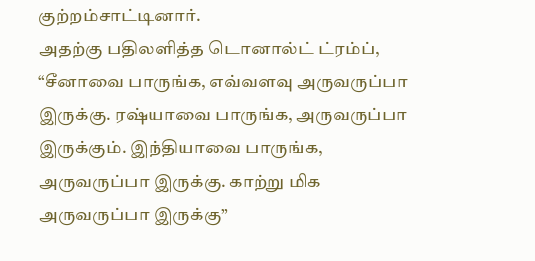குற்றம்சாட்டினார்.
அதற்கு பதிலளித்த டொனால்ட் ட்ரம்ப், “சீனாவை பாருங்க, எவ்வளவு அருவருப்பா இருக்கு. ரஷ்யாவை பாருங்க, அருவருப்பா இருக்கும். இந்தியாவை பாருங்க, அருவருப்பா இருக்கு. காற்று மிக அருவருப்பா இருக்கு”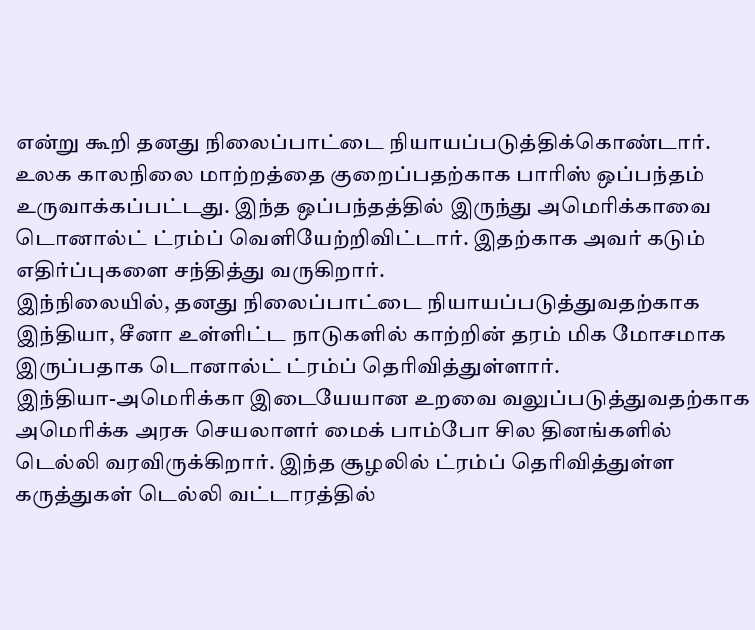என்று கூறி தனது நிலைப்பாட்டை நியாயப்படுத்திக்கொண்டார்.
உலக காலநிலை மாற்றத்தை குறைப்பதற்காக பாரிஸ் ஒப்பந்தம் உருவாக்கப்பட்டது. இந்த ஒப்பந்தத்தில் இருந்து அமெரிக்காவை டொனால்ட் ட்ரம்ப் வெளியேற்றிவிட்டார். இதற்காக அவர் கடும் எதிர்ப்புகளை சந்தித்து வருகிறார்.
இந்நிலையில், தனது நிலைப்பாட்டை நியாயப்படுத்துவதற்காக இந்தியா, சீனா உள்ளிட்ட நாடுகளில் காற்றின் தரம் மிக மோசமாக இருப்பதாக டொனால்ட் ட்ரம்ப் தெரிவித்துள்ளார்.
இந்தியா-அமெரிக்கா இடையேயான உறவை வலுப்படுத்துவதற்காக அமெரிக்க அரசு செயலாளர் மைக் பாம்போ சில தினங்களில் டெல்லி வரவிருக்கிறார். இந்த சூழலில் ட்ரம்ப் தெரிவித்துள்ள கருத்துகள் டெல்லி வட்டாரத்தில்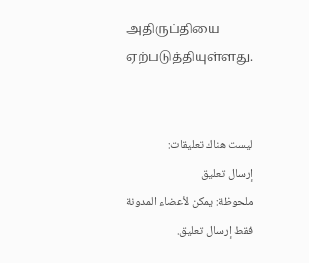அதிருப்தியை ஏற்படுத்தியுள்ளது.


ليست هناك تعليقات:
إرسال تعليق
ملحوظة: يمكن لأعضاء المدونة فقط إرسال تعليق.